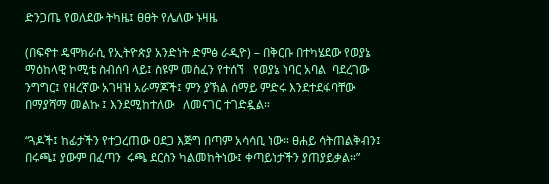ድንጋጤ የወለደው ትካዜ፤ ፀፀት የሌለው ኑዛዜ

(በፍኖተ ዴሞክራሲ የኢትዮጵያ አንድነት ድምፅ ራዲዮ) – በቅርቡ በተካሄደው የወያኔ ማዕከላዊ ኮሚቴ ስብሰባ ላይ፤ ስዩም መስፈን የተሰኘ   የወያኔ ነባር አባል  ባደረገው ንግግር፤ የዘረኛው አገዛዝ አራማጆች፤ ምን ያኽል ሰማይ ምድሩ እንደተደፋባቸው በማያሻማ መልኩ ፤ እንደሚከተለው   ለመናገር ተገድዷል።

“ጓዶች፤ ከፊታችን የተጋረጠው ዐደጋ እጅግ በጣም አሳሳቢ ነው። ፀሐይ ሳትጠልቅብን፤ በሩጫ፤ ያውም በፈጣን  ሩጫ ደርስን ካልመከትነው፤ ቀጣይነታችን ያጠያይቃል።”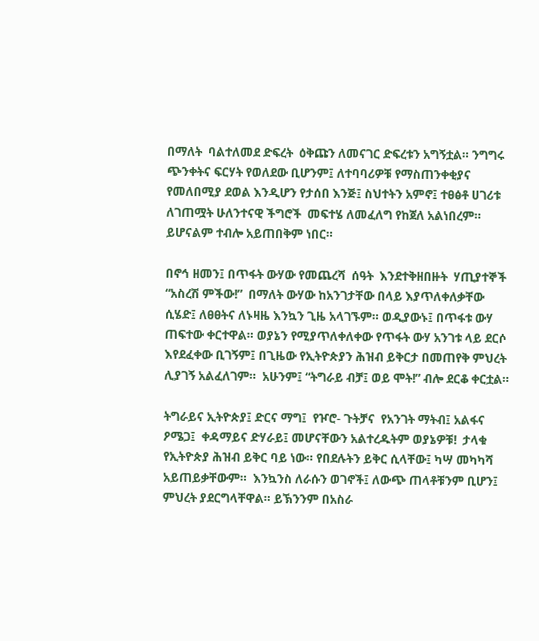በማለት  ባልተለመደ ድፍረት  ዕቅጩን ለመናገር ድፍረቱን አግኝቷል። ንግግሩ ጭንቀትና ፍርሃት የወለደው ቢሆንም፤ ለተባባሪዎቹ የማስጠንቀቂያና የመለበሚያ ደወል እንዲሆን የታሰበ እንጅ፤ ስህተትን አምኖ፤ ተፀፅቶ ሀገሪቱ ለገጠሟት ሁለንተናዊ ችግሮች  መፍተሄ ለመፈለግ የከጀለ አልነበረም። ይሆናልም ተብሎ አይጠበቅም ነበር።

በኖኅ ዘመን፤ በጥፋት ውሃው የመጨረሻ  ሰዓት  እንደተቅዘበዙት  ሃጢያተኞች   “አስረሽ ምችው!”  በማለት ውሃው ከአንገታቸው በላይ እያጥለቀለቃቸው ሲሄድ፤ ለፀፀትና ለኑዛዜ እንኳን ጊዜ አላገኙም። ወዲያውኑ፤ በጥፋቱ ውሃ ጠፍተው ቀርተዋል። ወያኔን የሚያጥለቀለቀው የጥፋት ውሃ አንገቱ ላይ ደርሶ እየደፈቀው ቢገኝም፤ በጊዜው የኢትዮጵያን ሕዝብ ይቅርታ በመጠየቅ ምህረት ሊያገኝ አልፈለገም።  አሁንም፤ “ትግራይ ብቻ፤ ወይ ሞት!” ብሎ ደርቆ ቀርቷል።

ትግራይና ኢትዮጵያ፤ ድርና ማግ፤  የዦሮ- ጉትቻና  የአንገት ማትብ፤ አልፋና  ዖሜጋ፤  ቀዳማይና ድሃራይ፤ መሆናቸውን አልተረዱትም ወያኔዎቹ!  ታላቁ የኢትዮጵያ ሕዝብ ይቅር ባይ ነው። የበደሉትን ይቅር ሲላቸው፤ ካሣ መካካሻ አይጠይቃቸውም።  እንኳንስ ለራሱን ወገኖች፤ ለውጭ ጠላቶቹንም ቢሆን፤  ምህረት ያደርግላቸዋል። ይኽንንም በአስራ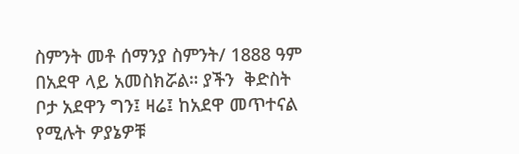ስምንት መቶ ሰማንያ ስምንት/ 1888 ዓም በአደዋ ላይ አመስክሯል። ያችን  ቅድስት ቦታ አደዋን ግን፤ ዛሬ፤ ከአደዋ መጥተናል የሚሉት ዎያኔዎቹ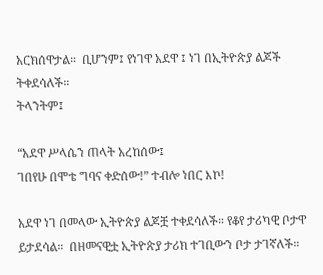አርክሰዋታል።  ቢሆንም፤ የነገዋ አደዋ ፤ ነገ በኢትዮጵያ ልጆች ትቀደሳለች።
ትላንትም፤

“አደዋ ሥላሴን ጠላት አረከሰው፤
ገበየሁ በሞቴ ግባና ቀድሰው!” ተብሎ ነበር እኮ!

አደዋ ነገ በመላው ኢትዮጵያ ልጆቿ ተቀደሳለች። የቆየ ታሪካዊ ቦታዋ  ይታደሳል።  በዘመናዊቷ ኢትዮጵያ ታሪክ ተገቢውን ቦታ ታገኛለች።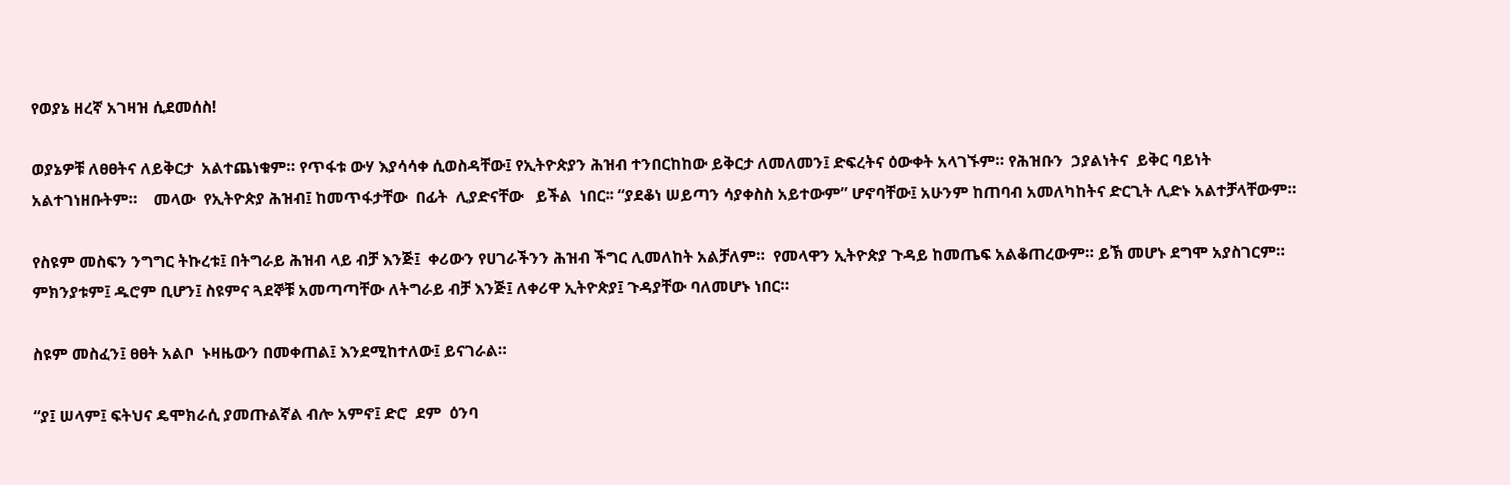የወያኔ ዘረኛ አገዛዝ ሲደመሰስ!

ወያኔዎቹ ለፀፀትና ለይቅርታ  አልተጨነቁም። የጥፋቱ ውሃ እያሳሳቀ ሲወስዳቸው፤ የኢትዮጵያን ሕዝብ ተንበርከከው ይቅርታ ለመለመን፤ ድፍረትና ዕውቀት አላገኙም። የሕዝቡን  ኃያልነትና  ይቅር ባይነት አልተገነዘቡትም።    መላው  የኢትዮጵያ ሕዝብ፤ ከመጥፋታቸው  በፊት  ሊያድናቸው   ይችል  ነበር፡፡ “ያደቆነ ሠይጣን ሳያቀስስ አይተውም” ሆኖባቸው፤ አሁንም ከጠባብ አመለካከትና ድርጊት ሊድኑ አልተቻላቸውም።

የስዩም መስፍን ንግግር ትኩረቱ፤ በትግራይ ሕዝብ ላይ ብቻ እንጅ፤  ቀሪውን የሀገራችንን ሕዝብ ችግር ሊመለከት አልቻለም።  የመላዋን ኢትዮጵያ ጉዳይ ከመጤፍ አልቆጠረውም። ይኽ መሆኑ ደግሞ አያስገርም። ምክንያቱም፤ ዱሮም ቢሆን፤ ስዩምና ጓደኞቹ አመጣጣቸው ለትግራይ ብቻ እንጅ፤ ለቀሪዋ ኢትዮጵያ፤ ጉዳያቸው ባለመሆኑ ነበር።

ስዩም መስፈን፤ ፀፀት አልቦ  ኑዛዜውን በመቀጠል፤ እንደሚከተለው፤ ይናገራል።

“ያ፤ ሠላም፤ ፍትህና ዴሞክራሲ ያመጡልኛል ብሎ አምኖ፤ ድሮ  ደም  ዕንባ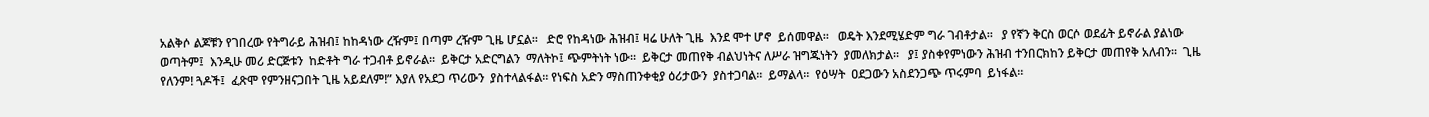አልቅሶ ልጆቹን የገበረው የትግራይ ሕዝብ፤ ከከዳነው ረዥም፤ በጣም ረዥም ጊዜ ሆኗል።   ድሮ የከዳነው ሕዝብ፤ ዛሬ ሁለት ጊዜ  እንደ ሞተ ሆኖ  ይሰመዋል።   ወዴት እንደሚሄድም ግራ ገብቶታል።   ያ የኛን ቅርስ ወርሶ ወደፊት ይኖራል ያልነው ወጣትም፤  እንዲሁ መሪ ድርጅቱን  ከድቶት ግራ ተጋብቶ ይኖራል።  ይቅርታ አድርግልን  ማለትኮ፤ ጭምትነት ነው።  ይቅርታ መጠየቅ ብልህነትና ለሥራ ዝግጁነትን  ያመለክታል።   ያ፤ ያስቀየምነውን ሕዝብ ተንበርክከን ይቅርታ መጠየቅ አለብን።  ጊዜ የለንም! ጓዶች፤  ፈጽሞ የምንዘናጋበት ጊዜ አይደለም!” እያለ የአደጋ ጥሪውን  ያስተላልፋል። የነፍስ አድን ማስጠንቀቂያ ዕሪታውን  ያስተጋባል።  ይማልላ።  የዕሣት  ዐደጋውን አስደንጋጭ ጥሩምባ  ይነፋል።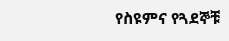የስዩምና የጓደኞቹ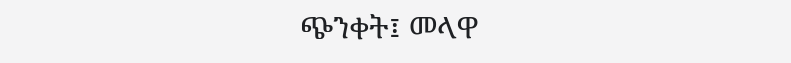ጭንቀት፤ መላዋ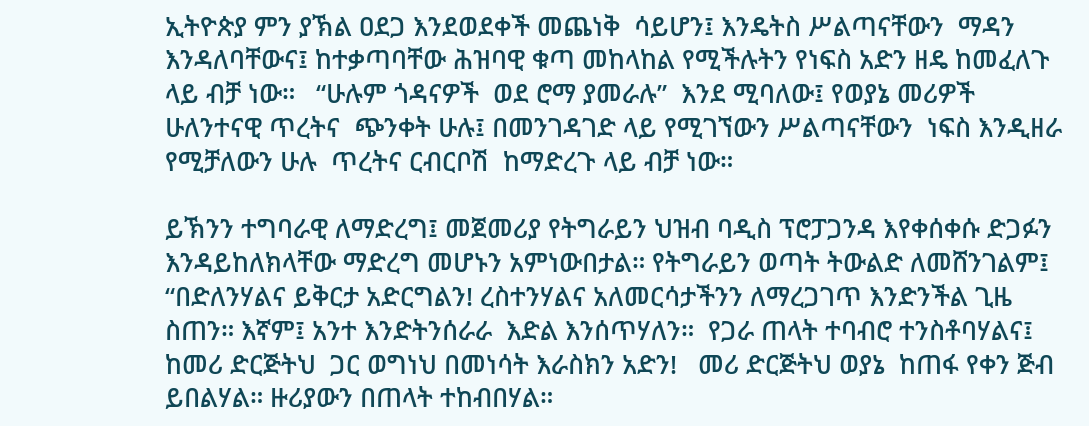ኢትዮጵያ ምን ያኽል ዐደጋ እንደወደቀች መጨነቅ  ሳይሆን፤ እንዴትስ ሥልጣናቸውን  ማዳን እንዳለባቸውና፤ ከተቃጣባቸው ሕዝባዊ ቁጣ መከላከል የሚችሉትን የነፍስ አድን ዘዴ ከመፈለጉ ላይ ብቻ ነው።   “ሁሉም ጎዳናዎች  ወደ ሮማ ያመራሉ”  እንደ ሚባለው፤ የወያኔ መሪዎች ሁለንተናዊ ጥረትና  ጭንቀት ሁሉ፤ በመንገዳገድ ላይ የሚገኘውን ሥልጣናቸውን  ነፍስ እንዲዘራ  የሚቻለውን ሁሉ  ጥረትና ርብርቦሽ  ከማድረጉ ላይ ብቻ ነው።

ይኽንን ተግባራዊ ለማድረግ፤ መጀመሪያ የትግራይን ህዝብ ባዲስ ፕሮፓጋንዳ እየቀሰቀሱ ድጋፉን እንዳይከለክላቸው ማድረግ መሆኑን አምነውበታል። የትግራይን ወጣት ትውልድ ለመሸንገልም፤ “በድለንሃልና ይቅርታ አድርግልን! ረስተንሃልና አለመርሳታችንን ለማረጋገጥ እንድንችል ጊዜ ስጠን። እኛም፤ አንተ እንድትንሰራራ  እድል እንሰጥሃለን።  የጋራ ጠላት ተባብሮ ተንስቶባሃልና፤ ከመሪ ድርጅትህ  ጋር ወግነህ በመነሳት እራስክን አድን!   መሪ ድርጅትህ ወያኔ  ከጠፋ የቀን ጅብ ይበልሃል። ዙሪያውን በጠላት ተከብበሃል።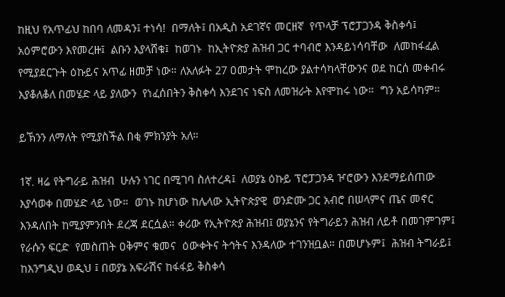ከዚህ የአጥፊህ ከበባ ለመዳን፤ ተነሳ!  በማለት፤ በአዲስ አደገኛና መርዘኛ  የጥላቻ ፕሮፓጋንዳ ቅስቀሳ፤ አዕምሮውን እየመረዙ፤  ልቡን እያላሸቁ፤  ከወገኑ  ከኢትዮጵያ ሕዝብ ጋር ተባብሮ እንዳይነሳባቸው  ለመከፋፈል የሚያደርጉት ዕኩይና አጥፊ ዘመቻ ነው። ለአለፉት 27 ዐመታት ሞከረው ያልተሳካላቸውንና ወደ ከርሰ መቀብሩ  እያቆለቆለ በመሄድ ላይ ያለውን  የነፈሰበትን ቅስቀሳ እንደገና ነፍስ ለመዝራት እየሞከሩ ነው።  ግን አይሳካም።

ይኽንን ለማለት የሚያስችል በቂ ምክንያት አለ።

1ኛ. ዛሬ የትግራይ ሕዝብ  ሁሉን ነገር በሚገባ ስለተረዳ፤  ለወያኔ ዕኩይ ፕሮፓጋንዳ ዦሮውን እንደማይሰጠው እያሳወቀ በመሄድ ላይ ነው።  ወገኑ ከሆነው ከሌላው ኢትዮጵያዊ  ወንድሙ ጋር አብሮ በሠላምና ጤና መኖር እንዳለበት ከሚያምንበት ደረጃ ደርሷል። ቀሪው የኢትዮጵያ ሕዝብ፤ ወያኔንና የትግራይን ሕዝብ ለይቶ በመገምገም፤ የራሱን ፍርድ  የመስጠት ዐቅምና ቁመና  ዕውቀትና ትኅትና እንዳለው ተገንዝቧል። በመሆኑም፤  ሕዝብ ትግራይ፤ ከእንግዲህ ወዲህ ፤ በወያኔ አፍራሽና ከፋፋይ ቅስቀሳ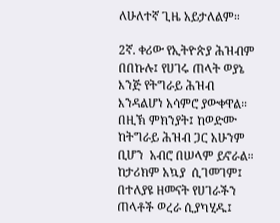ለሁለተኛ ጊዜ አይታለልም።

2ኛ. ቀሪው የኢትዮጵያ ሕዝብም በበኩሉ፤ የሀገሩ ጠላት ወያኔ እንጅ የትግራይ ሕዝብ እንዳልሆነ አሳምሮ ያውቀዋል። በዚኽ ምክንያት፤ ከወድሙ ከትግራይ ሕዝብ ጋር አሁንም ቢሆን  አብሮ በሠላም ይኖራል።   ከታሪክም አኳያ  ሲገመገም፤ በተለያዩ ዘመናት የሀገራችን ጠላቶች ወረራ ሲያካሂዱ፤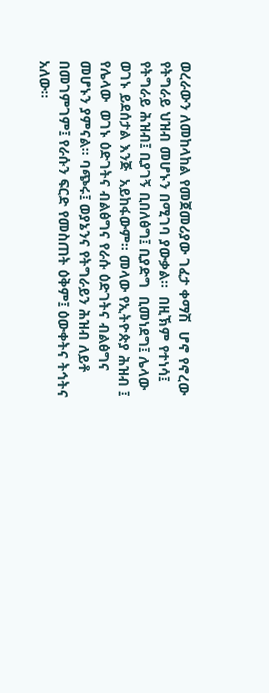ወረራውን ለመከላከል የመጀመሪያው ገፈታ ቀማሽ  ሆኖ የኖረው የትግራይ ህዝብ መሆኑን በሚገባ ያውቃል።  በዚኽም የተነሳ፤ የትግራይ ሕዝብ፤ ቢያገኝ ቢበለፅግ፤ ቢያድግ  ቢመነደግ፤ ሌላው ወገኑ ይደሰታል እንጅ  አይከፋውም። መላው የኢትዮጵያ ሕዝብ ፤ የሌላው  ወገኑ ዕድገትና ብልፅግና የራሱ ዕድገትና ብልፅግና መሆኑን ያምናል። ባጭሩ፤ ወያኔንና የትግራይን ሕዝብ ለይቶ በመገምገም፤ የራሱን ፍርድ የመስጠት ዕቅም፤ ዕውቀትና ትኅትና አለው።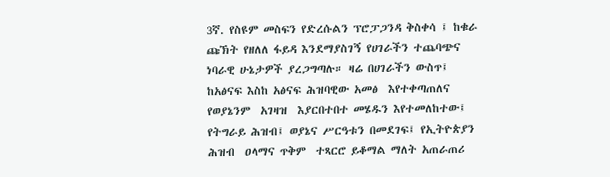3ኛ. የስዩም መስፍን የድረሱልን ፕሮፓጋንዳ ቅስቀሳ ፤ ከቁራ ጩኽት የዘለለ ፋይዳ እንደማያስገኝ የሀገራችን ተጨባጭና ነባራዊ ሁኔታዎች ያረጋግጣሉ። ዛሬ በሀገራችን ውስጥ፤ ከአፅናፍ እስከ አፅናፍ ሕዝባዊው አመፅ  እየተቀጣጠለና   የወያኔንም  አገዛዝ  እያርበተበተ መሄዱን እየተመለከተው፤ የትግራይ ሕዝብ፤ ወያኔና ሥርዓቱን በመደገፍ፤ የኢትዮጵያን ሕዝብ  ዐላማና ጥቅም  ተጻርሮ ይቆማል ማለት አጠራጠሪ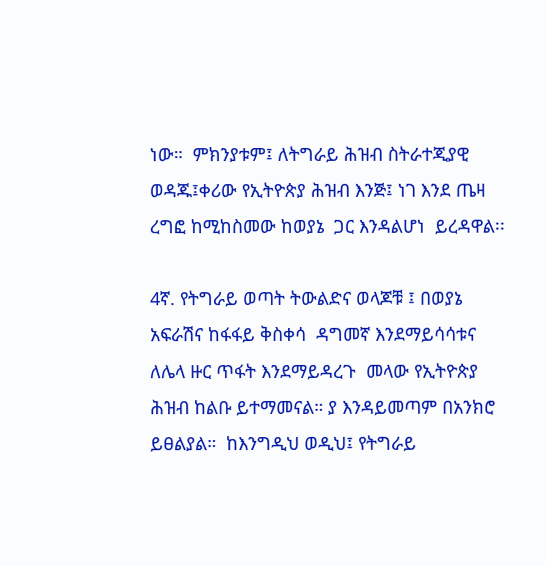ነው።  ምክንያቱም፤ ለትግራይ ሕዝብ ስትራተጂያዊ ወዳጁ፤ቀሪው የኢትዮጵያ ሕዝብ እንጅ፤ ነገ እንደ ጤዛ ረግፎ ከሚከስመው ከወያኔ  ጋር እንዳልሆነ  ይረዳዋል፡፡

4ኛ. የትግራይ ወጣት ትውልድና ወላጆቹ ፤ በወያኔ አፍራሽና ከፋፋይ ቅስቀሳ  ዳግመኛ እንደማይሳሳቱና  ለሌላ ዙር ጥፋት እንደማይዳረጉ  መላው የኢትዮጵያ ሕዝብ ከልቡ ይተማመናል። ያ እንዳይመጣም በአንክሮ ይፀልያል።  ከእንግዲህ ወዲህ፤ የትግራይ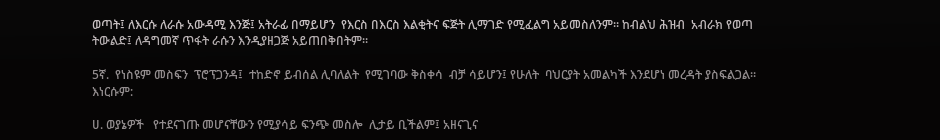ወጣት፤ ለእርሱ ለራሱ አውዳሚ እንጅ፤ አትራፊ በማይሆን  የእርስ በእርስ እልቂትና ፍጅት ሊማገድ የሚፈልግ አይመስለንም። ከብልህ ሕዝብ  አብራክ የወጣ ትውልድ፤ ለዳግመኛ ጥፋት ራሱን እንዲያዘጋጅ አይጠበቅበትም።

5ኛ.  የነስዩም መስፍን  ፕሮፕጋንዳ፤  ተከድኖ ይብሰል ሊባለልት  የሚገባው ቅስቀሳ  ብቻ ሳይሆን፤ የሁለት  ባህርያት አመልካች እንደሆነ መረዳት ያስፍልጋል። እነርሱም:

ሀ. ወያኔዎች   የተደናገጡ መሆናቸውን የሚያሳይ ፍንጭ መስሎ  ሊታይ ቢችልም፤ አዘናጊና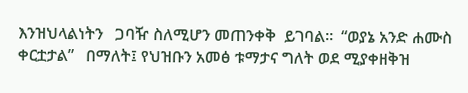እንዝህላልነትን   ጋባዥ ስለሚሆን መጠንቀቅ  ይገባል።  “ወያኔ አንድ ሐሙስ  ቀርቷታል”   በማለት፤ የህዝቡን አመፅ ቱማታና ግለት ወደ ሚያቀዘቅዝ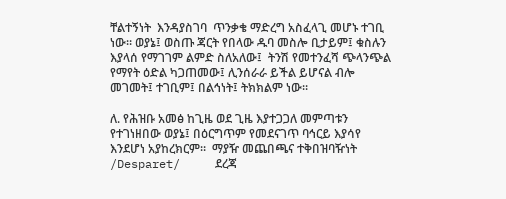ቸልተኝነት  እንዳያስገባ  ጥንቃቄ ማድረግ አስፈላጊ መሆኑ ተገቢ ነው። ወያኔ፤ ወስጡ ጃርት የበላው ዱባ መስሎ ቢታይም፤ ቁስሉን እያላሰ የማገገም ልምድ ስለአለው፤  ትንሽ የመተንፈሻ ጭላንጭል የማየት ዕድል ካጋጠመው፤ ሊንሰራራ ይችል ይሆናል ብሎ መገመት፤ ተገቢም፤ በልኅነት፤ ትክክልም ነው።

ለ. የሕዝቡ አመፅ ከጊዜ ወደ ጊዜ እያተጋጋለ መምጣቱን  የተገነዘበው ወያኔ፤ በዕርግጥም የመደናገጥ ባኅርይ እያሳየ እንደሆነ አያከረክርም።  ማያዥ መጨበጫና ተቅበዝባዥነት  /Desparet/     ደረጃ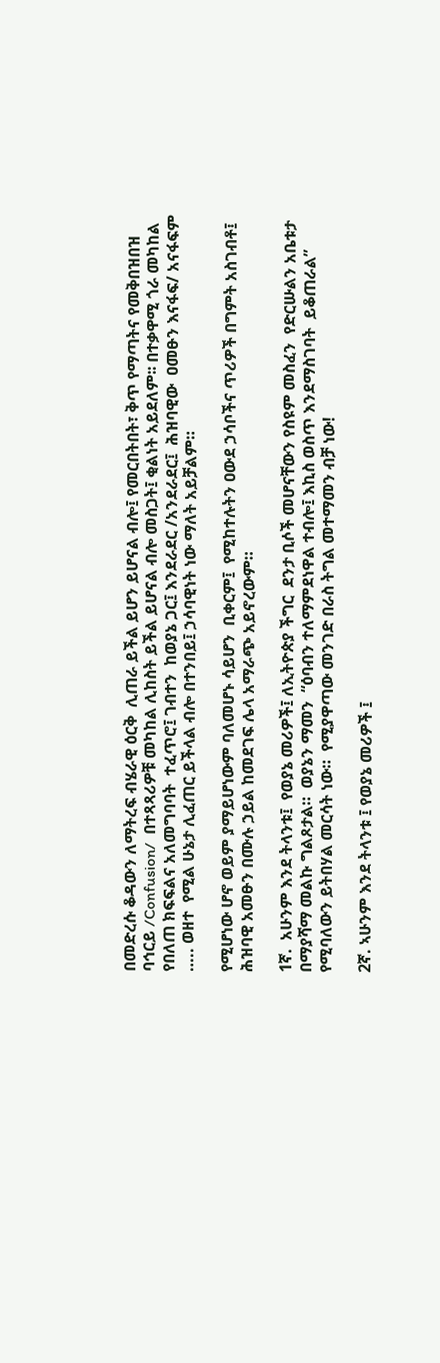በመድረሱ ቆዳውን ለማትረፍ ብሄራዊ ዕርቅ  ሊጠራ ይችል ይሆን ይሆናል ብሎ፤ የመርበትበት፣ ቅጥ የማጣትና የመቅበዝበዝ   ባኅርይ /Confusion/  በተጻጻሪዎቹ መካከል ሊከስት ይችል ይሆናል ብሎ መስጋት፤ ቂልነት አይደለም፡፡ በተቃዋሚ ጎራ መካከል የበለጠ ክፍፍልና አለመግባባት  ተፈጥሮ፤ ገብተን  ከወያኔ ጋር፤ እንደራደር /አንደራደር፤  ሕዝባዊው  ዐመፁን እናፋፍ/ አናፋፍም  ….. ወዘተ  የሚል ሁኔታ ሊፈጠር ይችላል ብሎ በተንበይ፤ ኃሳባዊነት ነው ማለት አይቻልም።

የሚሆነው ሆኖ ወይም ያማይሆነውም ባለመሆኑ ሳይሆን  ቢቀርም፤  የሚከተሉትን ዐውደ ኃሳቦችና ጥሪዎች በግምት አስገብቶ፤ ሕዝባዊ አመፁን በሙሉ ኃይል ከመደገፍ ሌላ አማራጭ አይኖረውም።

1ኛ.  አሁንም እንደ ትላንቱ፤  የወያኔ መሪዎች፤ ለኢትዮጵያ ችግር  ደንታ ቢሶች መሆናቸውን የስዩም መስፈን  የድርሡልን አቤቱታ በማያሻማ መልኩ ግልጾታል።  ወያኔን ማመን  “ዕባብን ተለማምደነዋል ተብሎ፤ እኪስ ወስጥ እንደማስገባት  ይቆጠራል” የሚባለውን ይትበሃል መርሳት ነው።  የሚያዋጣው መንገድ በራስ ትግል መተማመን ብቻ ነው!

2ኛ. ኣሁንም እንደ ትላንቱ ፤ የወያኔ መሪዎች ፤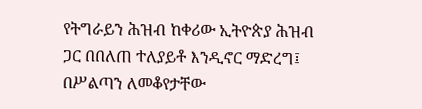የትግራይን ሕዝብ ከቀሪው ኢትዮጵያ ሕዝብ ጋር በበለጠ ተለያይቶ እንዲኖር ማድረግ፤ በሥልጣን ለመቆየታቸው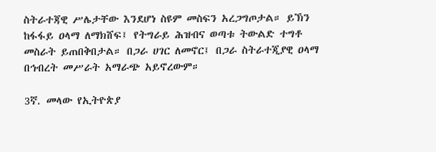ስትራተጃዊ ሥሌታቸው እንደሆነ ስዩም መስፍን አረጋግጦታል። ይኽን ከፋፋይ ዐላማ ለማክሸፍ፤ የትግራይ ሕዝብና ወጣቱ ትውልድ ተግቶ መስራት ይጠበቅበታል። በጋራ ሀገር ለመኖር፤ በጋራ ስትራተጂያዊ ዐላማ በኅብረት መሥራት አማራጭ አይኖረውም።

3ኛ. መላው የኢትዮጵያ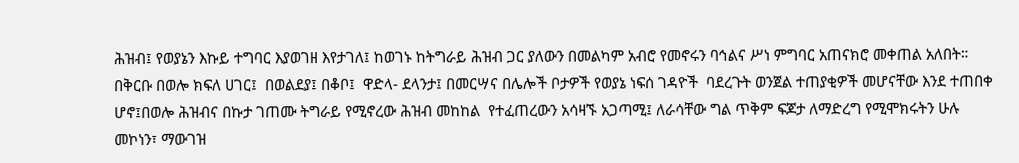ሕዝብ፤ የወያኔን እኩይ ተግባር እያወገዘ እየታገለ፤ ከወገኑ ከትግራይ ሕዝብ ጋር ያለውን በመልካም አብሮ የመኖሩን ባኅልና ሥነ ምግባር አጠናክሮ መቀጠል አለበት። በቅርቡ በወሎ ክፍለ ሀገር፤  በወልደያ፤ በቆቦ፤  ዋድላ- ደላንታ፤ በመርሣና በሌሎች ቦታዎች የወያኔ ነፍሰ ገዳዮች  ባደረጉት ወንጀል ተጠያቂዎች መሆናቸው እንደ ተጠበቀ ሆኖ፤በወሎ ሕዝብና በኩታ ገጠሙ ትግራይ የሚኖረው ሕዝብ መከከል  የተፈጠረውን አሳዛኙ አጋጣሚ፤ ለራሳቸው ግል ጥቅም ፍጆታ ለማድረግ የሚሞክሩትን ሁሉ መኮነን፣ ማውገዝ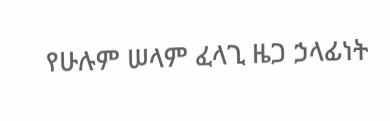የሁሉም ሠላም ፈላጊ ዜጋ ኃላፊነት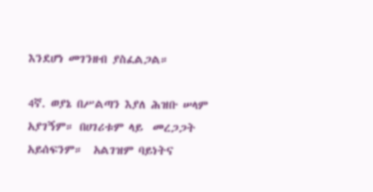እንደሆነ መገንዘብ ያስፈልጋል።

4ኛ. ወያኔ በሥልጣን እያለ ሕዝቡ ሠላም አያገኝም። በሀገሪቱም ላይ  መረጋጋት አይሰፍንም።  አልገዝም ባይነትና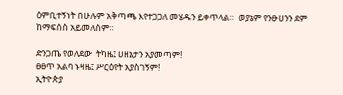ዕምቢተኝነት በሁሉም አቅጣጫ እየተጋጋለ መሄዱን ይቀጥላል።  ወያኔም የንፁሀንን ደም ከማፍሰስ አይመለስም።

ድንጋጤ የወለደው  ትካዜ፤ ሀዘኔታን አያመጣም!
ፀፀጥ አልባ ኑዛዜ፤ ሥርዕየት አያስገኝም!
ኢትዮጵያ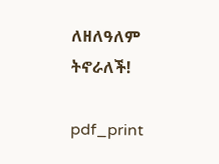ለዘለዓለም  ትኖራለች!

pdf_print